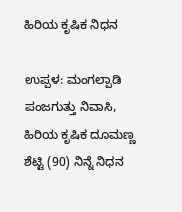ಹಿರಿಯ ಕೃಷಿಕ ನಿಧನ

ಉಪ್ಪಳ: ಮಂಗಲ್ಪಾಡಿ ಪಂಜಗುತ್ತು ನಿವಾಸಿ, ಹಿರಿಯ ಕೃಷಿಕ ದೂಮಣ್ಣ ಶೆಟ್ಟಿ (90) ನಿನ್ನೆ ನಿಧನ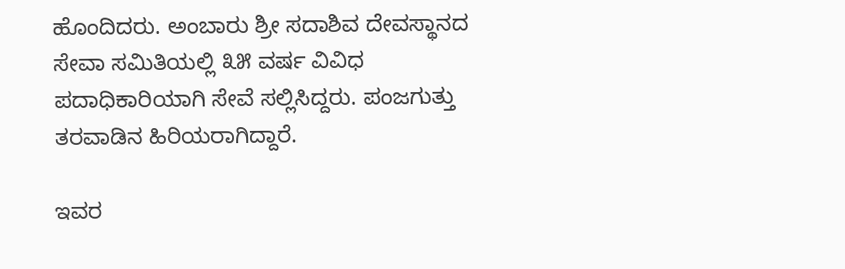ಹೊಂದಿದರು. ಅಂಬಾರು ಶ್ರೀ ಸದಾಶಿವ ದೇವಸ್ಥಾನದ ಸೇವಾ ಸಮಿತಿಯಲ್ಲಿ ೩೫ ವರ್ಷ ವಿವಿಧ ಪದಾಧಿಕಾರಿಯಾಗಿ ಸೇವೆ ಸಲ್ಲಿಸಿದ್ದರು. ಪಂಜಗುತ್ತು ತರವಾಡಿನ ಹಿರಿಯರಾಗಿದ್ದಾರೆ.

ಇವರ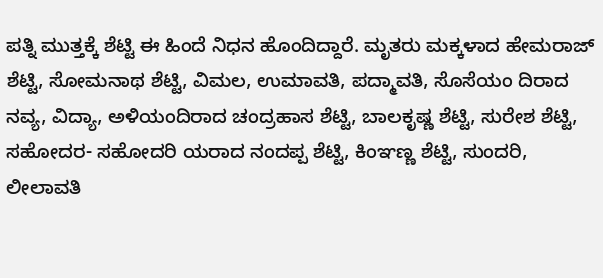ಪತ್ನಿ ಮುತ್ತಕ್ಕೆ ಶೆಟ್ಟಿ ಈ ಹಿಂದೆ ನಿಧನ ಹೊಂದಿದ್ದಾರೆ. ಮೃತರು ಮಕ್ಕಳಾದ ಹೇಮರಾಜ್ ಶೆಟ್ಟಿ, ಸೋಮನಾಥ ಶೆಟ್ಟಿ, ವಿಮಲ, ಉಮಾವತಿ, ಪದ್ಮಾವತಿ, ಸೊಸೆಯಂ ದಿರಾದ ನವ್ಯ, ವಿದ್ಯಾ, ಅಳಿಯಂದಿರಾದ ಚಂದ್ರಹಾಸ ಶೆಟ್ಟಿ, ಬಾಲಕೃಷ್ಣ ಶೆಟ್ಟಿ, ಸುರೇಶ ಶೆಟ್ಟಿ, ಸಹೋದರ- ಸಹೋದರಿ ಯರಾದ ನಂದಪ್ಪ ಶೆಟ್ಟಿ, ಕಿಂಞಣ್ಣ ಶೆಟ್ಟಿ, ಸುಂದರಿ, ಲೀಲಾವತಿ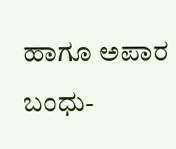ಹಾಗೂ ಅಪಾರ ಬಂಧು-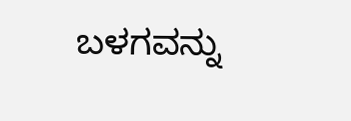ಬಳಗವನ್ನು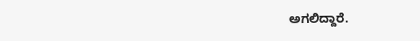ಅಗಲಿದ್ದಾರೆ.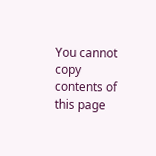You cannot copy contents of this page